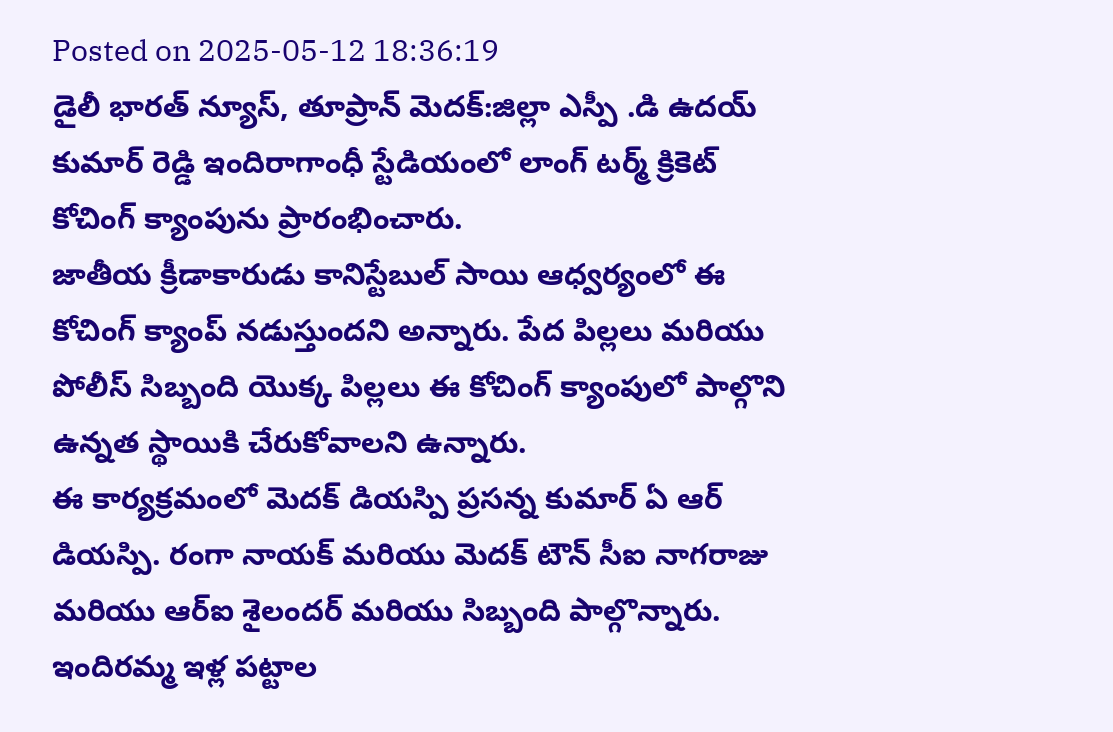Posted on 2025-05-12 18:36:19
డైలీ భారత్ న్యూస్, తూప్రాన్ మెదక్:జిల్లా ఎస్పీ .డి ఉదయ్ కుమార్ రెడ్డి ఇందిరాగాంధీ స్టేడియంలో లాంగ్ టర్మ్ క్రికెట్ కోచింగ్ క్యాంపును ప్రారంభించారు.
జాతీయ క్రీడాకారుడు కానిస్టేబుల్ సాయి ఆధ్వర్యంలో ఈ కోచింగ్ క్యాంప్ నడుస్తుందని అన్నారు. పేద పిల్లలు మరియు పోలీస్ సిబ్బంది యొక్క పిల్లలు ఈ కోచింగ్ క్యాంపులో పాల్గొని ఉన్నత స్థాయికి చేరుకోవాలని ఉన్నారు.
ఈ కార్యక్రమంలో మెదక్ డియస్పి ప్రసన్న కుమార్ ఏ ఆర్ డియస్పి. రంగా నాయక్ మరియు మెదక్ టౌన్ సీఐ నాగరాజు మరియు ఆర్ఐ శైలందర్ మరియు సిబ్బంది పాల్గొన్నారు.
ఇందిరమ్మ ఇళ్ల పట్టాల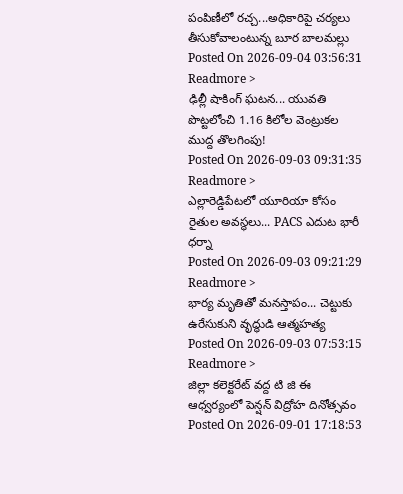పంపిణీలో రచ్చ...అధికారిపై చర్యలు తీసుకోవాలంటున్న బూర బాలమల్లు
Posted On 2026-09-04 03:56:31
Readmore >
ఢిల్లీ షాకింగ్ ఘటన... యువతి పొట్టలోంచి 1.16 కిలోల వెంట్రుకల ముద్ద తొలగింపు!
Posted On 2026-09-03 09:31:35
Readmore >
ఎల్లారెడ్డిపేటలో యూరియా కోసం రైతుల అవస్థలు... PACS ఎదుట భారీ ధర్నా
Posted On 2026-09-03 09:21:29
Readmore >
భార్య మృతితో మనస్తాపం... చెట్టుకు ఉరేసుకుని వృద్ధుడి ఆత్మహత్య
Posted On 2026-09-03 07:53:15
Readmore >
జిల్లా కలెక్టరేట్ వద్ద టి జి ఈ ఆధ్వర్యంలో పెన్షన్ విద్రోహ దినోత్సవం
Posted On 2026-09-01 17:18:53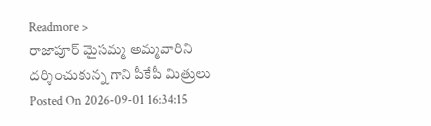Readmore >
రాజాపూర్ మైసమ్మ అమ్మవారిని దర్శించుకున్న గాని పీకేపీ మిత్రులు
Posted On 2026-09-01 16:34:15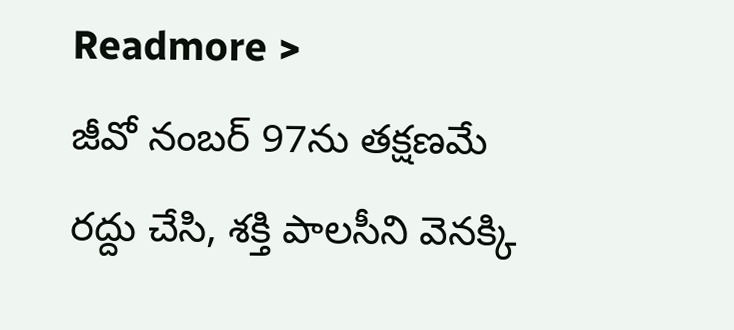Readmore >
జీవో నంబర్ 97ను తక్షణమే రద్దు చేసి, శక్తి పాలసీని వెనక్కి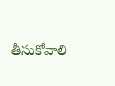తీసుకోవాలి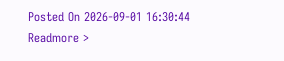Posted On 2026-09-01 16:30:44
Readmore >